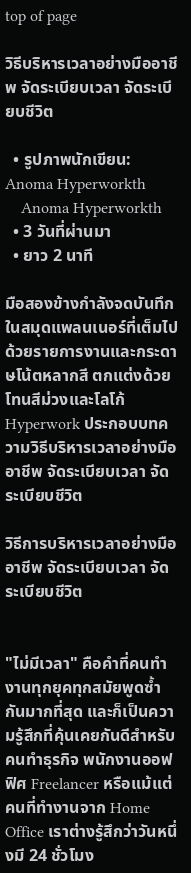top of page

วิธีบริหารเวลาอย่างมืออาชีพ จัดระเบียบเวลา จัดระเบียบชีวิต

  • รูปภาพนักเขียน: Anoma Hyperworkth
    Anoma Hyperworkth
  • 3 วันที่ผ่านมา
  • ยาว 2 นาที

มือสองข้างกำลังจดบันทึกในสมุดแพลนเนอร์ที่เต็มไปด้วยรายการงานและกระดาษโน้ตหลากสี ตกแต่งด้วยโทนสีม่วงและโลโก้ Hyperwork ประกอบบทความวิธีบริหารเวลาอย่างมืออาชีพ จัดระเบียบเวลา จัดระเบียบชีวิต

วิธีการบริหารเวลาอย่างมืออาชีพ จัดระเบียบเวลา จัดระเบียบชีวิต


"ไม่มีเวลา" คือคำที่คนทำงานทุกยุคทุกสมัยพูดซ้ำกันมากที่สุด และก็เป็นความรู้สึกที่คุ้นเคยกันดีสำหรับคนทำธุรกิจ พนักงานออฟฟิศ Freelancer หรือแม้แต่คนที่ทำงานจาก Home Office เราต่างรู้สึกว่าวันหนึ่งมี 24 ชั่วโมง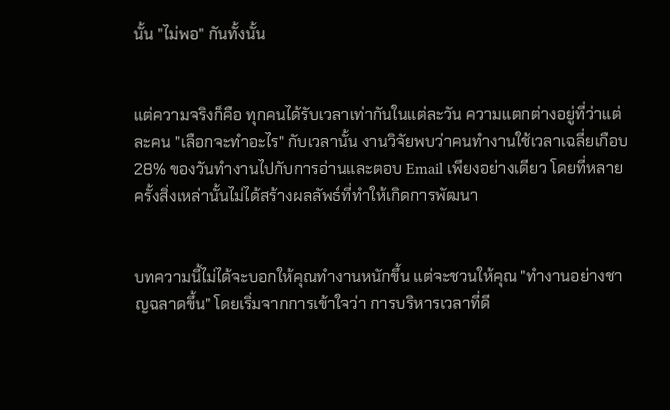นั้น "ไม่พอ" กันทั้งนั้น


แต่ความจริงก็คือ ทุกคนได้รับเวลาเท่ากันในแต่ละวัน ความแตกต่างอยู่ที่ว่าแต่ละคน "เลือกจะทำอะไร" กับเวลานั้น งานวิจัยพบว่าคนทำงานใช้เวลาเฉลี่ยเกือบ 28% ของวันทำงานไปกับการอ่านและตอบ Email เพียงอย่างเดียว โดยที่หลายครั้งสิ่งเหล่านั้นไม่ได้สร้างผลลัพธ์ที่ทำให้เกิดการพัฒนา


บทความนี้ไม่ได้จะบอกให้คุณทำงานหนักขึ้น แต่จะชวนให้คุณ "ทำงานอย่างชาญฉลาดขึ้น" โดยเริ่มจากการเข้าใจว่า การบริหารเวลาที่ดี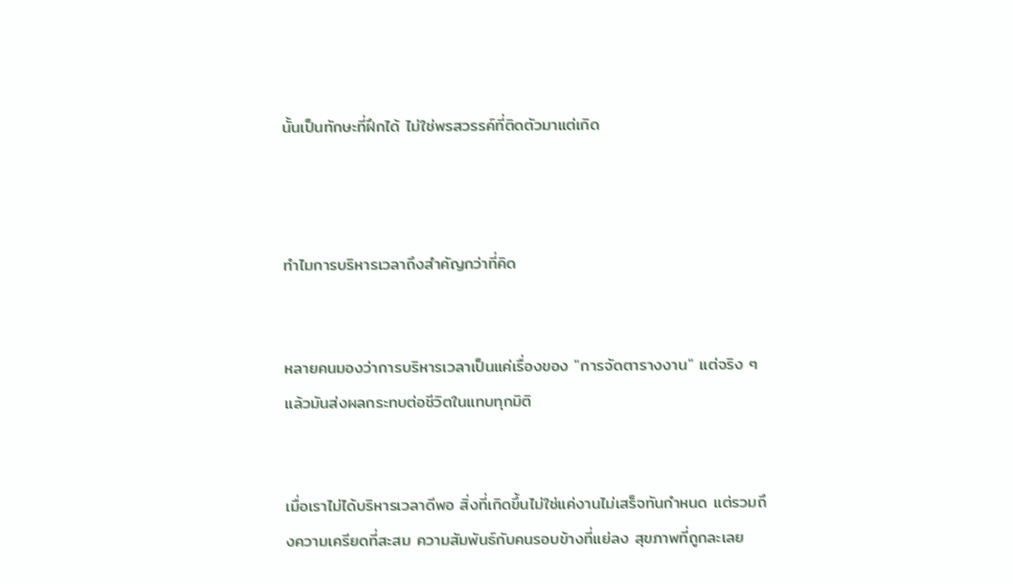นั้นเป็นทักษะที่ฝึกได้ ไม่ใช่พรสวรรค์ที่ติดตัวมาแต่เกิด



ทำไมการบริหารเวลาถึงสำคัญกว่าที่คิด


หลายคนมองว่าการบริหารเวลาเป็นแค่เรื่องของ "การจัดตารางงาน" แต่จริง ๆ แล้วมันส่งผลกระทบต่อชีวิตในแทบทุกมิติ


เมื่อเราไม่ได้บริหารเวลาดีพอ สิ่งที่เกิดขึ้นไม่ใช่แค่งานไม่เสร็จทันกำหนด แต่รวมถึงความเครียดที่สะสม ความสัมพันธ์กับคนรอบข้างที่แย่ลง สุขภาพที่ถูกละเลย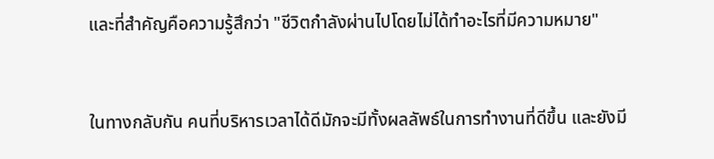และที่สำคัญคือความรู้สึกว่า "ชีวิตกำลังผ่านไปโดยไม่ได้ทำอะไรที่มีความหมาย"


ในทางกลับกัน คนที่บริหารเวลาได้ดีมักจะมีทั้งผลลัพธ์ในการทำงานที่ดีขึ้น และยังมี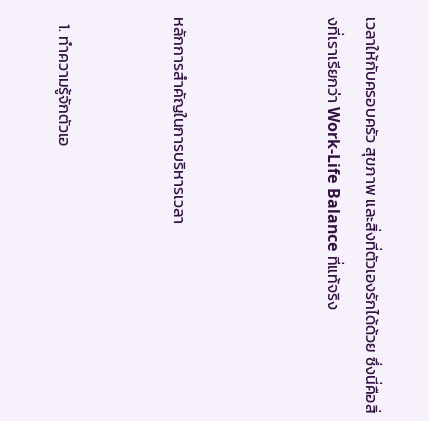เวลาให้กับครอบครัว สุขภาพ และสิ่งที่ตัวเองรักได้ด้วย ซึ่งนี่คือสิ่งที่เราเรียกว่า Work-Life Balance ที่แท้จริง



หลักการสำคัญในการบริหารเวลา


  1. ทำความรู้จักตัวเอ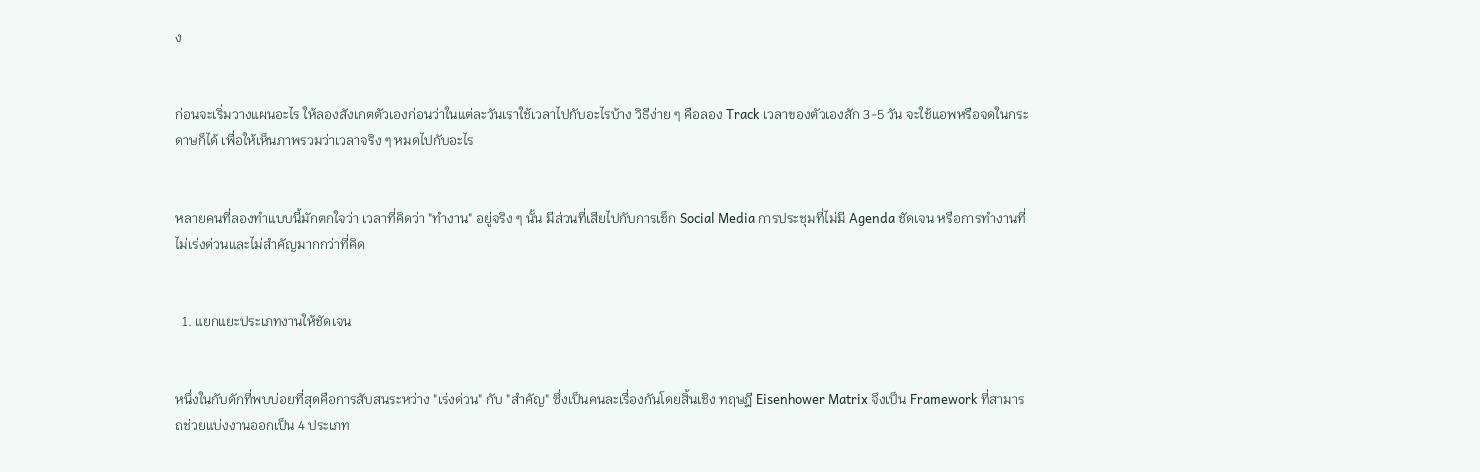ง


ก่อนจะเริ่มวางแผนอะไร ให้ลองสังเกตตัวเองก่อนว่าในแต่ละวันเราใช้เวลาไปกับอะไรบ้าง วิธีง่าย ๆ คือลอง Track เวลาของตัวเองสัก 3-5 วัน จะใช้แอพหรือจดในกระดาษก็ได้ เพื่อให้เห็นภาพรวมว่าเวลาจริง ๆ หมดไปกับอะไร


หลายคนที่ลองทำแบบนี้มักตกใจว่า เวลาที่คิดว่า "ทำงาน" อยู่จริง ๆ นั้น มีส่วนที่เสียไปกับการเช็ก Social Media การประชุมที่ไม่มี Agenda ชัดเจน หรือการทำงานที่ไม่เร่งด่วนและไม่สำคัญมากกว่าที่คิด


  1. แยกแยะประเภทงานให้ชัดเจน


หนึ่งในกับดักที่พบบ่อยที่สุดคือการสับสนระหว่าง "เร่งด่วน" กับ "สำคัญ" ซึ่งเป็นคนละเรื่องกันโดยสิ้นเชิง ทฤษฎี Eisenhower Matrix จึงเป็น Framework ที่สามารถช่วยแบ่งงานออกเป็น 4 ประเภท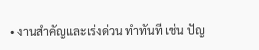• งานสำคัญและเร่งด่วน ทำทันที เช่น ปัญ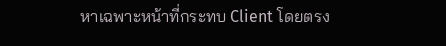หาเฉพาะหน้าที่กระทบ Client โดยตรง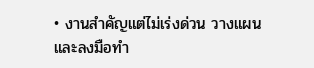• งานสำคัญแต่ไม่เร่งด่วน วางแผนและลงมือทำ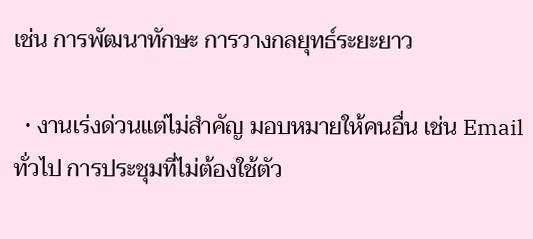เช่น การพัฒนาทักษะ การวางกลยุทธ์ระยะยาว

  • งานเร่งด่วนแต่ไม่สำคัญ มอบหมายให้คนอื่น เช่น Email ทั่วไป การประชุมที่ไม่ต้องใช้ตัว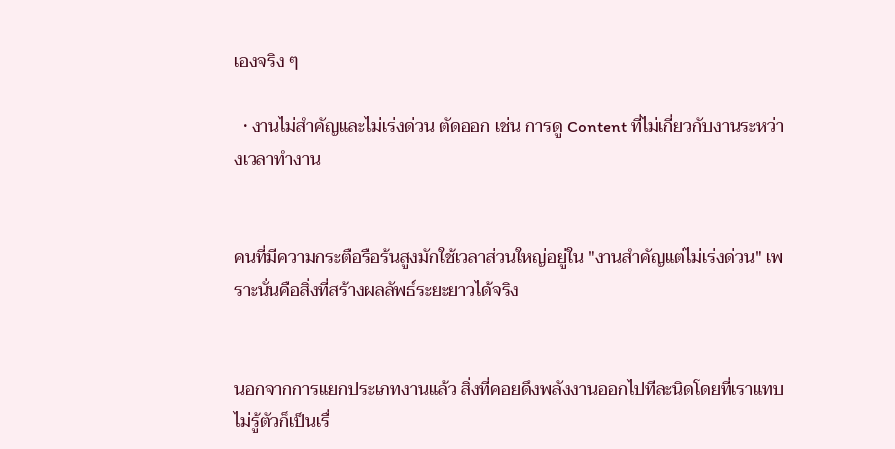เองจริง ๆ

  • งานไม่สำคัญและไม่เร่งด่วน ตัดออก เช่น การดู Content ที่ไม่เกี่ยวกับงานระหว่างเวลาทำงาน


คนที่มีความกระตือรือร้นสูงมักใช้เวลาส่วนใหญ่อยู่ใน "งานสำคัญแต่ไม่เร่งด่วน" เพราะนั่นคือสิ่งที่สร้างผลลัพธ์ระยะยาวได้จริง


นอกจากการแยกประเภทงานแล้ว สิ่งที่คอยดึงพลังงานออกไปทีละนิดโดยที่เราแทบไม่รู้ตัวก็เป็นเรื่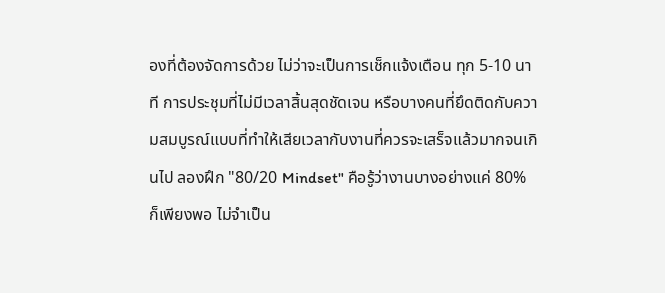องที่ต้องจัดการด้วย ไม่ว่าจะเป็นการเช็กแจ้งเตือน ทุก 5-10 นาที การประชุมที่ไม่มีเวลาสิ้นสุดชัดเจน หรือบางคนที่ยึดติดกับความสมบูรณ์แบบที่ทำให้เสียเวลากับงานที่ควรจะเสร็จแล้วมากจนเกินไป ลองฝึก "80/20 Mindset" คือรู้ว่างานบางอย่างแค่ 80% ก็เพียงพอ ไม่จำเป็น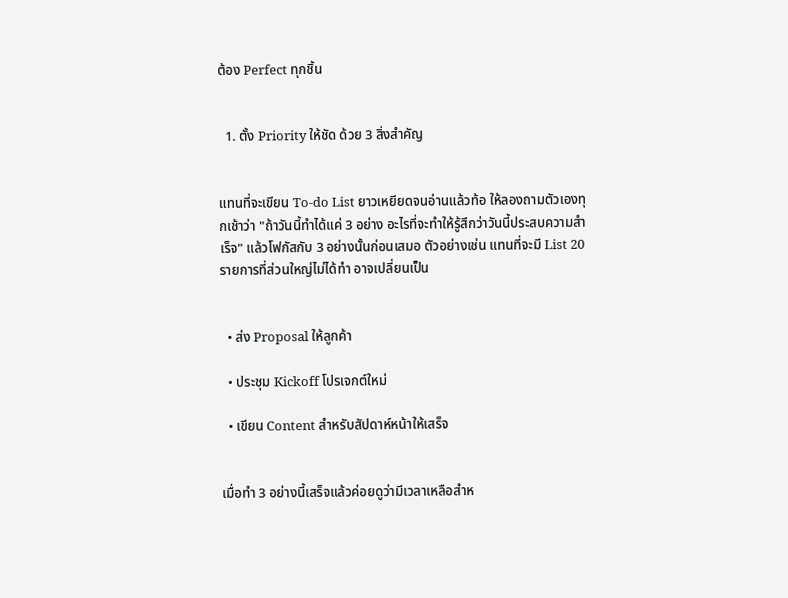ต้อง Perfect ทุกชิ้น


  1. ตั้ง Priority ให้ชัด ด้วย 3 สิ่งสำคัญ


แทนที่จะเขียน To-do List ยาวเหยียดจนอ่านแล้วท้อ ให้ลองถามตัวเองทุกเช้าว่า "ถ้าวันนี้ทำได้แค่ 3 อย่าง อะไรที่จะทำให้รู้สึกว่าวันนี้ประสบความสำเร็จ" แล้วโฟกัสกับ 3 อย่างนั้นก่อนเสมอ ตัวอย่างเช่น แทนที่จะมี List 20 รายการที่ส่วนใหญ่ไม่ได้ทำ อาจเปลี่ยนเป็น


  • ส่ง Proposal ให้ลูกค้า

  • ประชุม Kickoff โปรเจกต์ใหม่

  • เขียน Content สำหรับสัปดาห์หน้าให้เสร็จ


เมื่อทำ 3 อย่างนี้เสร็จแล้วค่อยดูว่ามีเวลาเหลือสำห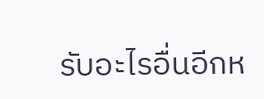รับอะไรอื่นอีกห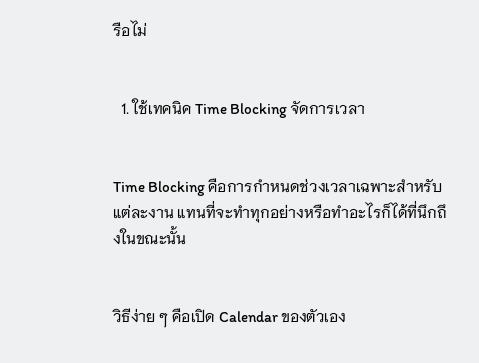รือไม่


  1. ใช้เทคนิค Time Blocking จัดการเวลา


Time Blocking คือการกำหนดช่วงเวลาเฉพาะสำหรับแต่ละงาน แทนที่จะทำทุกอย่างหรือทำอะไรก็ได้ที่นึกถึงในขณะนั้น


วิธีง่าย ๆ คือเปิด Calendar ของตัวเอง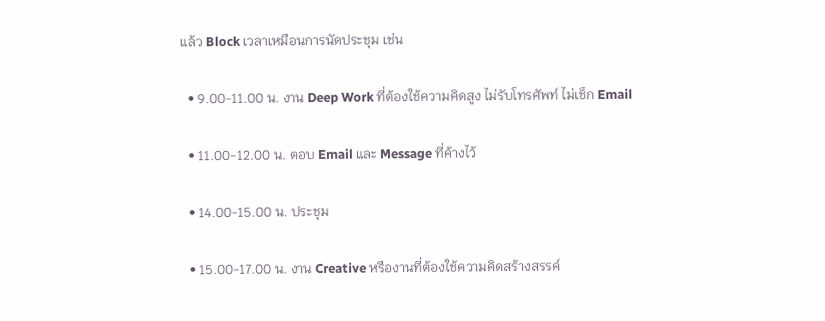แล้ว Block เวลาเหมือนการนัดประชุม เช่น

  • 9.00-11.00 น. งาน Deep Work ที่ต้องใช้ความคิดสูง ไม่รับโทรศัพท์ ไม่เช็ก Email

  • 11.00-12.00 น. ตอบ Email และ Message ที่ค้างไว้

  • 14.00-15.00 น. ประชุม

  • 15.00-17.00 น. งาน Creative หรืองานที่ต้องใช้ความคิดสร้างสรรค์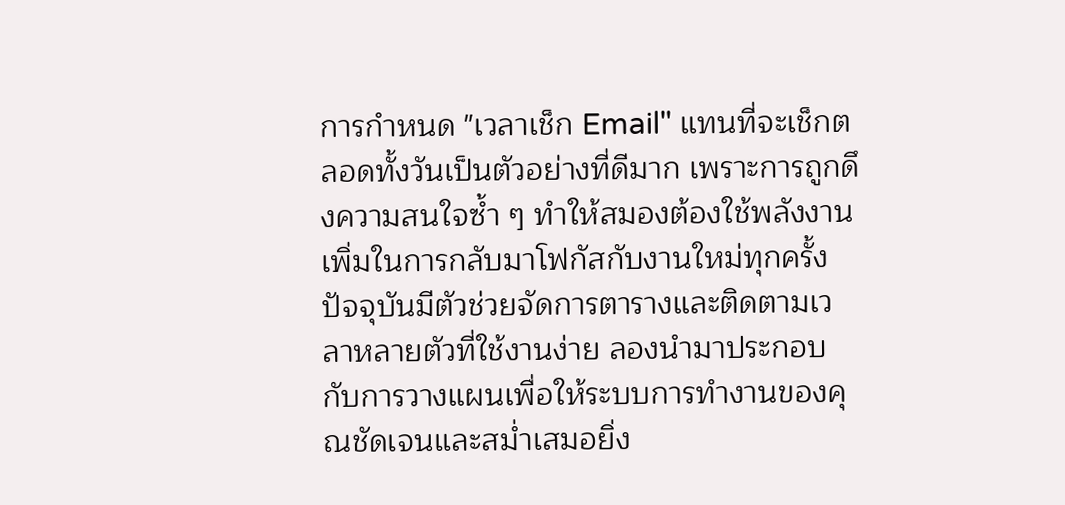การกำหนด "เวลาเช็ก Email" แทนที่จะเช็กตลอดทั้งวันเป็นตัวอย่างที่ดีมาก เพราะการถูกดึงความสนใจซ้ำ ๆ ทำให้สมองต้องใช้พลังงานเพิ่มในการกลับมาโฟกัสกับงานใหม่ทุกครั้ง ปัจจุบันมีตัวช่วยจัดการตารางและติดตามเวลาหลายตัวที่ใช้งานง่าย ลองนำมาประกอบกับการวางแผนเพื่อให้ระบบการทำงานของคุณชัดเจนและสม่ำเสมอยิ่ง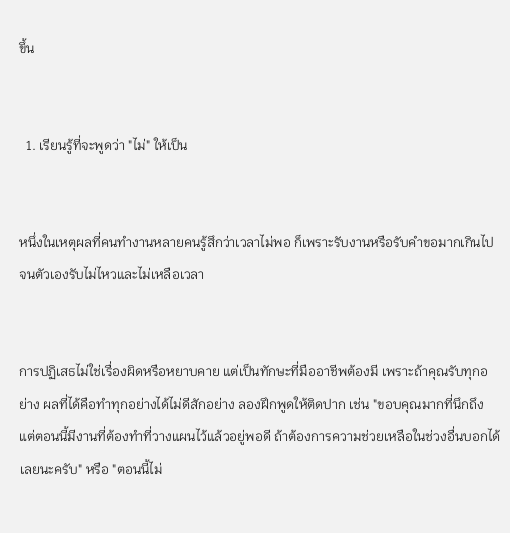ขึ้น


  1. เรียนรู้ที่จะพูดว่า "ไม่" ให้เป็น


หนึ่งในเหตุผลที่คนทำงานหลายคนรู้สึกว่าเวลาไม่พอ ก็เพราะรับงานหรือรับคำขอมากเกินไปจนตัวเองรับไม่ไหวและไม่เหลือเวลา


การปฏิเสธไม่ใช่เรื่องผิดหรือหยาบคาย แต่เป็นทักษะที่มืออาชีพต้องมี เพราะถ้าคุณรับทุกอย่าง ผลที่ได้คือทำทุกอย่างได้ไม่ดีสักอย่าง ลองฝึกพูดให้ติดปาก เช่น "ขอบคุณมากที่นึกถึง แต่ตอนนี้มีงานที่ต้องทำที่วางแผนไว้แล้วอยู่พอดี ถ้าต้องการความช่วยเหลือในช่วงอื่นบอกได้เลยนะครับ" หรือ "ตอนนี้ไม่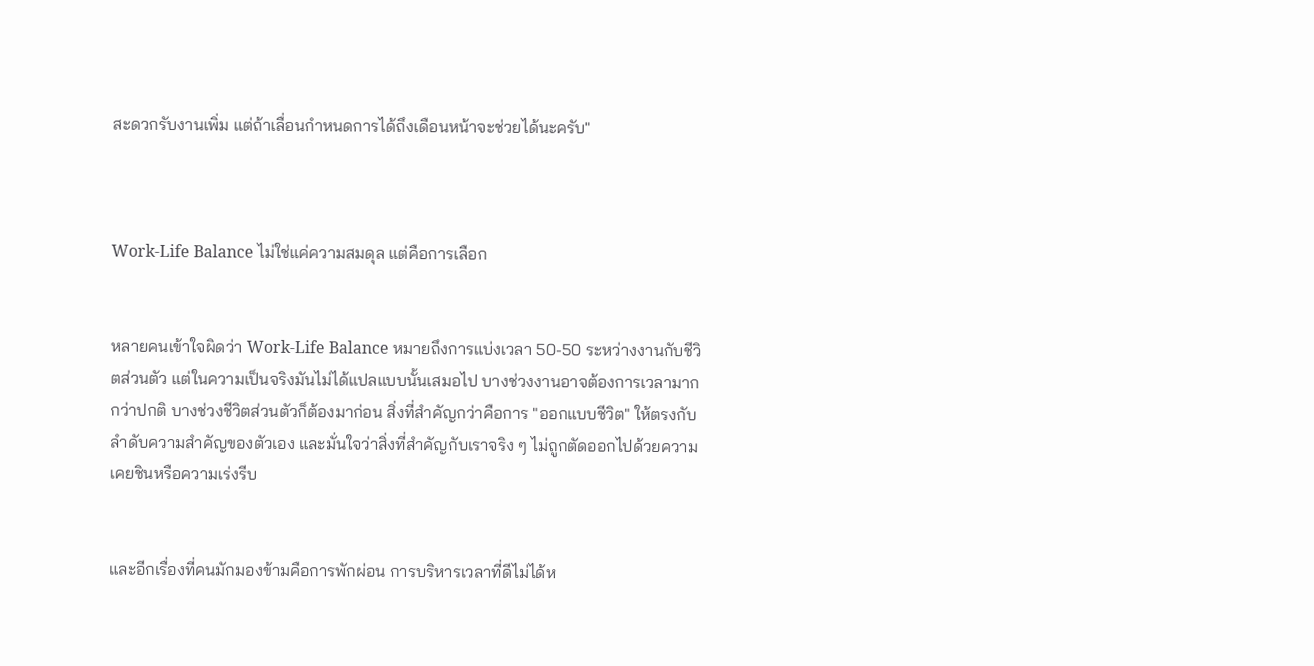สะดวกรับงานเพิ่ม แต่ถ้าเลื่อนกำหนดการได้ถึงเดือนหน้าจะช่วยได้นะครับ"



Work-Life Balance ไม่ใช่แค่ความสมดุล แต่คือการเลือก


หลายคนเข้าใจผิดว่า Work-Life Balance หมายถึงการแบ่งเวลา 50-50 ระหว่างงานกับชีวิตส่วนตัว แต่ในความเป็นจริงมันไม่ได้แปลแบบนั้นเสมอไป บางช่วงงานอาจต้องการเวลามากกว่าปกติ บางช่วงชีวิตส่วนตัวก็ต้องมาก่อน สิ่งที่สำคัญกว่าคือการ "ออกแบบชีวิต" ให้ตรงกับลำดับความสำคัญของตัวเอง และมั่นใจว่าสิ่งที่สำคัญกับเราจริง ๆ ไม่ถูกตัดออกไปด้วยความเคยชินหรือความเร่งรีบ


และอีกเรื่องที่คนมักมองข้ามคือการพักผ่อน การบริหารเวลาที่ดีไม่ได้ห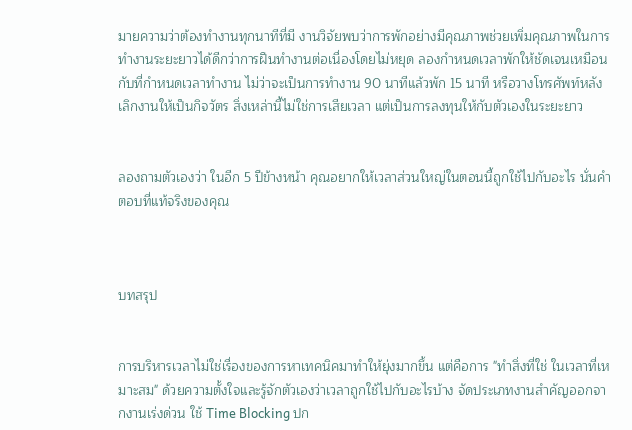มายความว่าต้องทำงานทุกนาทีที่มี งานวิจัยพบว่าการพักอย่างมีคุณภาพช่วยเพิ่มคุณภาพในการทำงานระยะยาวได้ดีกว่าการฝืนทำงานต่อเนื่องโดยไม่หยุด ลองกำหนดเวลาพักให้ชัดเจนเหมือนกับที่กำหนดเวลาทำงาน ไม่ว่าจะเป็นการทำงาน 90 นาทีแล้วพัก 15 นาที หรือวางโทรศัพท์หลังเลิกงานให้เป็นกิจวัตร สิ่งเหล่านี้ไม่ใช่การเสียเวลา แต่เป็นการลงทุนให้กับตัวเองในระยะยาว


ลองถามตัวเองว่า ในอีก 5 ปีข้างหน้า คุณอยากให้เวลาส่วนใหญ่ในตอนนี้ถูกใช้ไปกับอะไร นั่นคำตอบที่แท้จริงของคุณ



บทสรุป


การบริหารเวลาไม่ใช่เรื่องของการหาเทคนิคมาทำให้ยุ่งมากขึ้น แต่คือการ "ทำสิ่งที่ใช่ ในเวลาที่เหมาะสม" ด้วยความตั้งใจและรู้จักตัวเองว่าเวลาถูกใช้ไปกับอะไรบ้าง จัดประเภทงานสำคัญออกจากงานเร่งด่วน ใช้ Time Blocking ปก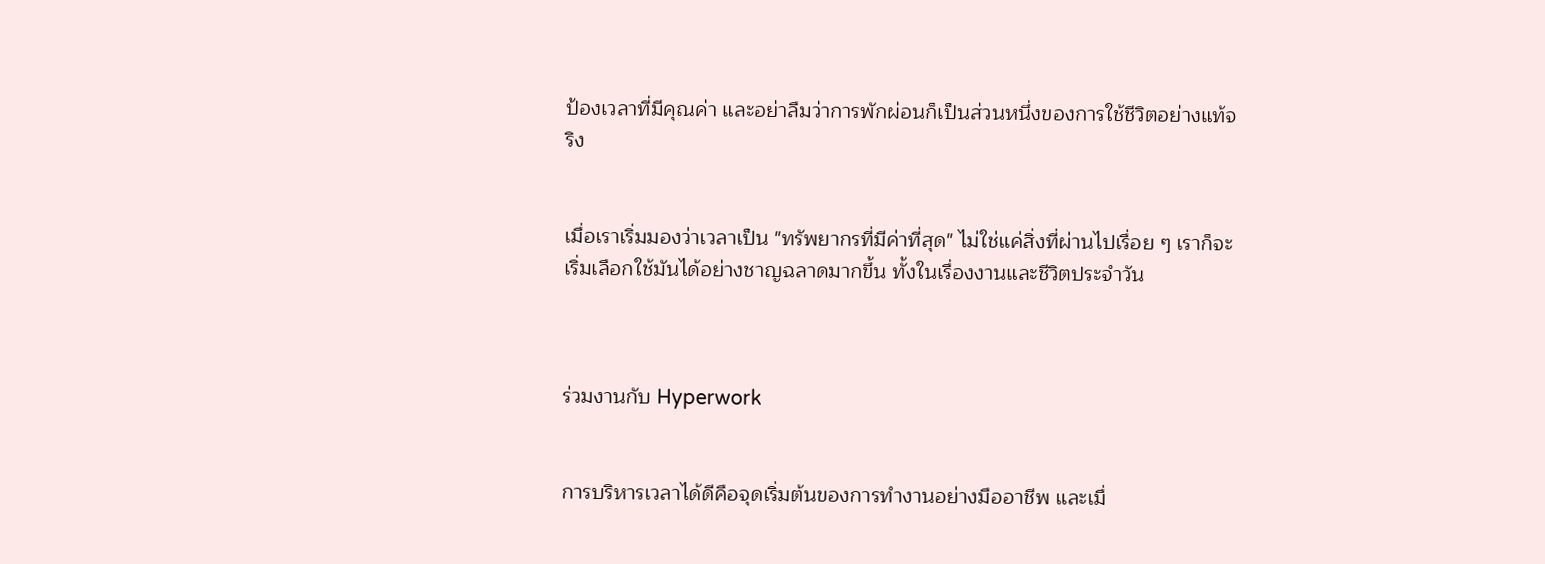ป้องเวลาที่มีคุณค่า และอย่าลืมว่าการพักผ่อนก็เป็นส่วนหนึ่งของการใช้ชีวิตอย่างแท้จริง


เมื่อเราเริ่มมองว่าเวลาเป็น "ทรัพยากรที่มีค่าที่สุด" ไม่ใช่แค่สิ่งที่ผ่านไปเรื่อย ๆ เราก็จะเริ่มเลือกใช้มันได้อย่างชาญฉลาดมากขึ้น ทั้งในเรื่องงานและชีวิตประจำวัน



ร่วมงานกับ Hyperwork


การบริหารเวลาได้ดีคือจุดเริ่มต้นของการทำงานอย่างมืออาชีพ และเมื่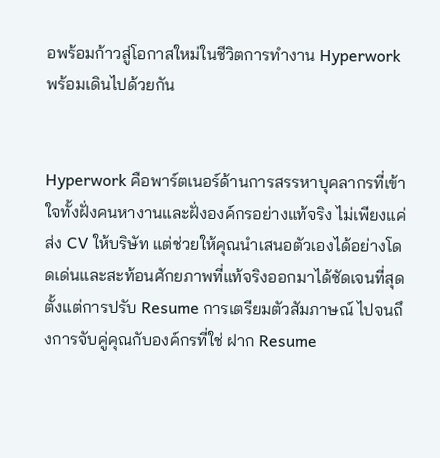อพร้อมก้าวสู่โอกาสใหม่ในชีวิตการทำงาน Hyperwork พร้อมเดินไปด้วยกัน


Hyperwork คือพาร์ตเนอร์ด้านการสรรหาบุคลากรที่เข้าใจทั้งฝั่งคนหางานและฝั่งองค์กรอย่างแท้จริง ไม่เพียงแค่ส่ง CV ให้บริษัท แต่ช่วยให้คุณนำเสนอตัวเองได้อย่างโดดเด่นและสะท้อนศักยภาพที่แท้จริงออกมาได้ชัดเจนที่สุด ตั้งแต่การปรับ Resume การเตรียมตัวสัมภาษณ์ ไปจนถึงการจับคู่คุณกับองค์กรที่ใช่ ฝาก Resume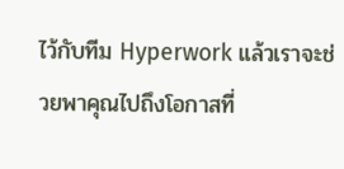ไว้กับทีม Hyperwork แล้วเราจะช่วยพาคุณไปถึงโอกาสที่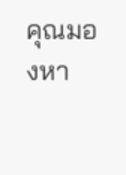คุณมองหา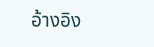อ้างอิง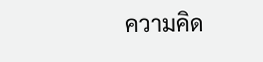ความคิด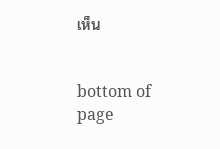เห็น


bottom of page